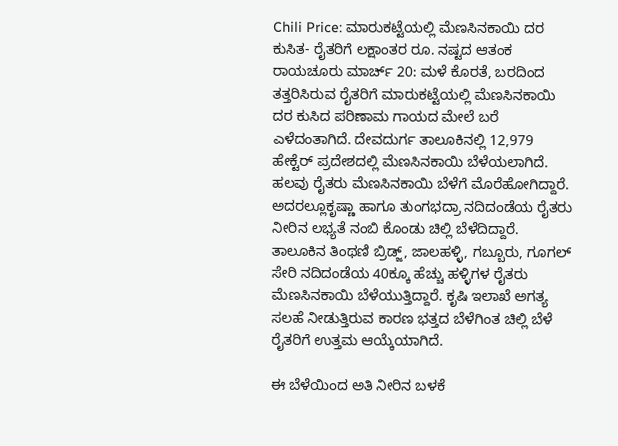Chili Price: ಮಾರುಕಟ್ಟೆಯಲ್ಲಿ ಮೆಣಸಿನಕಾಯಿ ದರ ಕುಸಿತ- ರೈತರಿಗೆ ಲಕ್ಷಾಂತರ ರೂ. ನಷ್ಟದ ಆತಂಕ
ರಾಯಚೂರು ಮಾರ್ಚ್ 20: ಮಳೆ ಕೊರತೆ, ಬರದಿಂದ ತತ್ತರಿಸಿರುವ ರೈತರಿಗೆ ಮಾರುಕಟ್ಟೆಯಲ್ಲಿ ಮೆಣಸಿನಕಾಯಿ ದರ ಕುಸಿದ ಪರಿಣಾಮ ಗಾಯದ ಮೇಲೆ ಬರೆ ಎಳೆದಂತಾಗಿದೆ. ದೇವದುರ್ಗ ತಾಲೂಕಿನಲ್ಲಿ 12,979 ಹೇಕ್ಟೆರ್ ಪ್ರದೇಶದಲ್ಲಿ ಮೆಣಸಿನಕಾಯಿ ಬೆಳೆಯಲಾಗಿದೆ. ಹಲವು ರೈತರು ಮೆಣಸಿನಕಾಯಿ ಬೆಳೆಗೆ ಮೊರೆಹೋಗಿದ್ದಾರೆ. ಅದರಲ್ಲೂಕೃಷ್ಣಾ ಹಾಗೂ ತುಂಗಭದ್ರಾ ನದಿದಂಡೆಯ ರೈತರು ನೀರಿನ ಲಭ್ಯತೆ ನಂಬಿ ಕೊಂಡು ಚಿಲ್ಲಿ ಬೆಳೆದಿದ್ದಾರೆ.
ತಾಲೂಕಿನ ತಿಂಥಣಿ ಬ್ರಿಡ್ಜ್, ಜಾಲಹಳ್ಳಿ, ಗಬ್ಬೂರು, ಗೂಗಲ್ ಸೇರಿ ನದಿದಂಡೆಯ 40ಕ್ಕೂ ಹೆಚ್ಚು ಹಳ್ಳಿಗಳ ರೈತರು ಮೆಣಸಿನಕಾಯಿ ಬೆಳೆಯುತ್ತಿದ್ದಾರೆ. ಕೃಷಿ ಇಲಾಖೆ ಅಗತ್ಯ ಸಲಹೆ ನೀಡುತ್ತಿರುವ ಕಾರಣ ಭತ್ತದ ಬೆಳೆಗಿಂತ ಚಿಲ್ಲಿ ಬೆಳೆ ರೈತರಿಗೆ ಉತ್ತಮ ಆಯ್ಕೆಯಾಗಿದೆ.

ಈ ಬೆಳೆಯಿಂದ ಅತಿ ನೀರಿನ ಬಳಕೆ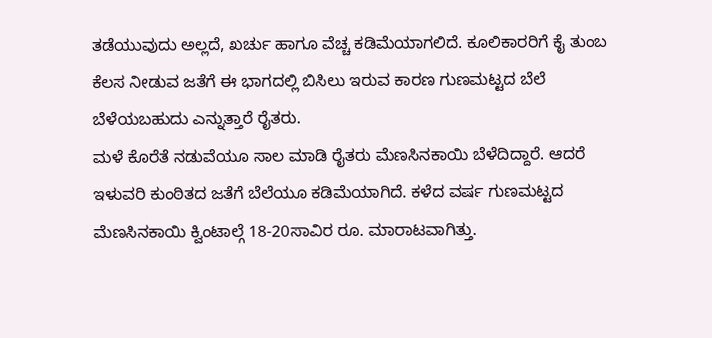ತಡೆಯುವುದು ಅಲ್ಲದೆ, ಖರ್ಚು ಹಾಗೂ ವೆಚ್ಚ ಕಡಿಮೆಯಾಗಲಿದೆ. ಕೂಲಿಕಾರರಿಗೆ ಕೈ ತುಂಬ ಕೆಲಸ ನೀಡುವ ಜತೆಗೆ ಈ ಭಾಗದಲ್ಲಿ ಬಿಸಿಲು ಇರುವ ಕಾರಣ ಗುಣಮಟ್ಟದ ಬೆಲೆ ಬೆಳೆಯಬಹುದು ಎನ್ನುತ್ತಾರೆ ರೈತರು.
ಮಳೆ ಕೊರೆತೆ ನಡುವೆಯೂ ಸಾಲ ಮಾಡಿ ರೈತರು ಮೆಣಸಿನಕಾಯಿ ಬೆಳೆದಿದ್ದಾರೆ. ಆದರೆ ಇಳುವರಿ ಕುಂಠಿತದ ಜತೆಗೆ ಬೆಲೆಯೂ ಕಡಿಮೆಯಾಗಿದೆ. ಕಳೆದ ವರ್ಷ ಗುಣಮಟ್ಟದ ಮೆಣಸಿನಕಾಯಿ ಕ್ವಿಂಟಾಲ್ಗೆ 18-20ಸಾವಿರ ರೂ. ಮಾರಾಟವಾಗಿತ್ತು.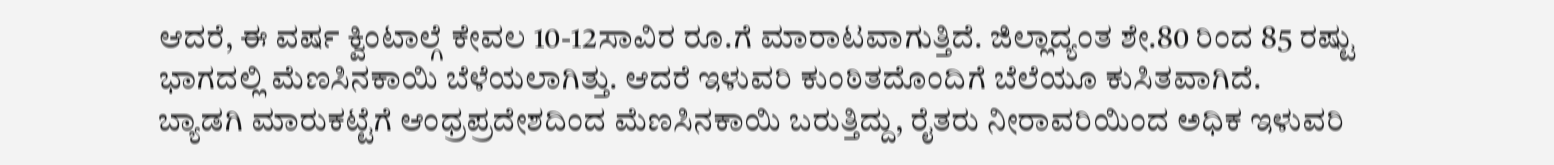ಆದರೆ, ಈ ವರ್ಷ ಕ್ವಿಂಟಾಲ್ಗೆ ಕೇವಲ 10-12ಸಾವಿರ ರೂ.ಗೆ ಮಾರಾಟವಾಗುತ್ತಿದೆ. ಜಿಲ್ಲಾದ್ಯಂತ ಶೇ.80 ರಿಂದ 85 ರಷ್ಟು ಭಾಗದಲ್ಲಿ ಮೆಣಸಿನಕಾಯಿ ಬೆಳೆಯಲಾಗಿತ್ತು. ಆದರೆ ಇಳುವರಿ ಕುಂಠಿತದೊಂದಿಗೆ ಬೆಲೆಯೂ ಕುಸಿತವಾಗಿದೆ.
ಬ್ಯಾಡಗಿ ಮಾರುಕಟ್ಟೆಗೆ ಆಂಧ್ರಪ್ರದೇಶದಿಂದ ಮೆಣಸಿನಕಾಯಿ ಬರುತ್ತಿದ್ದು, ರೈತರು ನೀರಾವರಿಯಿಂದ ಅಧಿಕ ಇಳುವರಿ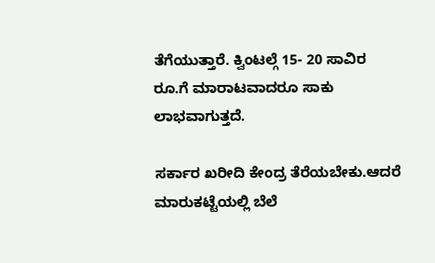ತೆಗೆಯುತ್ತಾರೆ. ಕ್ವಿಂಟಲ್ಗೆ 15- 20 ಸಾವಿರ ರೂ.ಗೆ ಮಾರಾಟವಾದರೂ ಸಾಕು ಲಾಭವಾಗುತ್ತದೆ.

ಸರ್ಕಾರ ಖರೀದಿ ಕೇಂದ್ರ ತೆರೆಯಬೇಕು.ಆದರೆ ಮಾರುಕಟ್ಟೆಯಲ್ಲಿ ಬೆಲೆ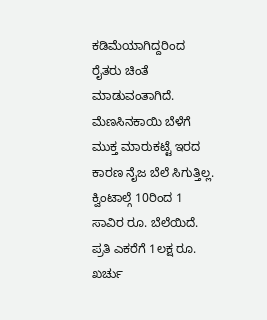ಕಡಿಮೆಯಾಗಿದ್ದರಿಂದ ರೈತರು ಚಿಂತೆ ಮಾಡುವಂತಾಗಿದೆ.
ಮೆಣಸಿನಕಾಯಿ ಬೆಳೆಗೆ ಮುಕ್ತ ಮಾರುಕಟ್ಟೆ ಇರದ ಕಾರಣ ನೈಜ ಬೆಲೆ ಸಿಗುತ್ತಿಲ್ಲ. ಕ್ವಿಂಟಾಲ್ಗೆ 10ರಿಂದ 1 ಸಾವಿರ ರೂ. ಬೆಲೆಯಿದೆ. ಪ್ರತಿ ಎಕರೆಗೆ 1ಲಕ್ಷ ರೂ. ಖರ್ಚು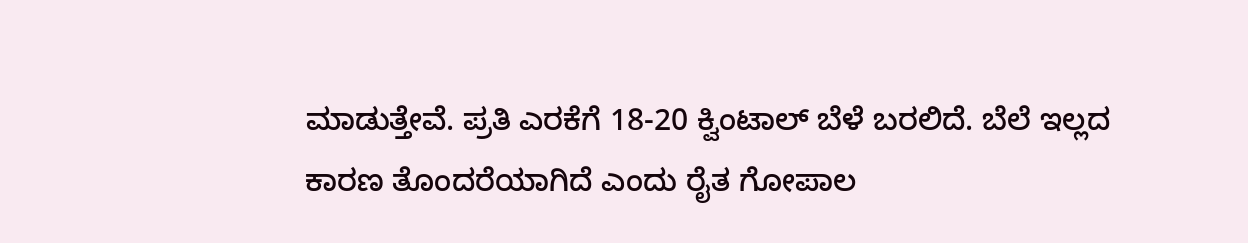ಮಾಡುತ್ತೇವೆ. ಪ್ರತಿ ಎರಕೆಗೆ 18-20 ಕ್ವಿಂಟಾಲ್ ಬೆಳೆ ಬರಲಿದೆ. ಬೆಲೆ ಇಲ್ಲದ ಕಾರಣ ತೊಂದರೆಯಾಗಿದೆ ಎಂದು ರೈತ ಗೋಪಾಲ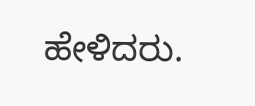ಹೇಳಿದರು.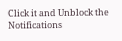Click it and Unblock the Notifications